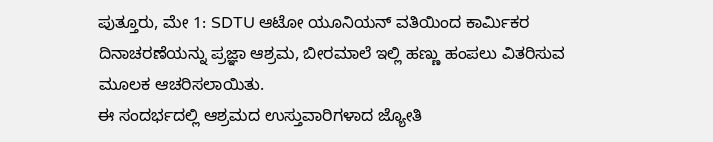ಪುತ್ತೂರು, ಮೇ 1: SDTU ಆಟೋ ಯೂನಿಯನ್ ವತಿಯಿಂದ ಕಾರ್ಮಿಕರ ದಿನಾಚರಣೆಯನ್ನು ಪ್ರಜ್ಞಾ ಆಶ್ರಮ, ಬೀರಮಾಲೆ ಇಲ್ಲಿ ಹಣ್ಣು ಹಂಪಲು ವಿತರಿಸುವ ಮೂಲಕ ಆಚರಿಸಲಾಯಿತು.
ಈ ಸಂದರ್ಭದಲ್ಲಿ ಆಶ್ರಮದ ಉಸ್ತುವಾರಿಗಳಾದ ಜ್ಯೋತಿ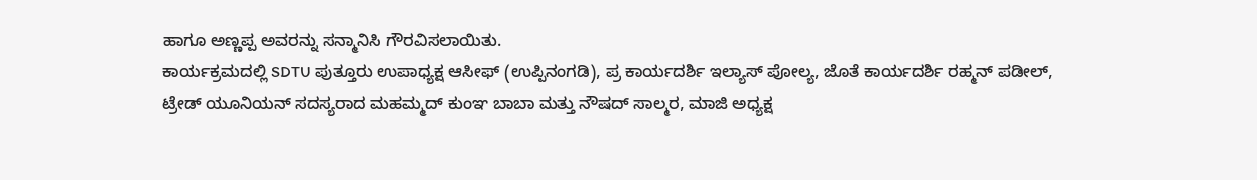ಹಾಗೂ ಅಣ್ಣಪ್ಪ ಅವರನ್ನು ಸನ್ಮಾನಿಸಿ ಗೌರವಿಸಲಾಯಿತು.
ಕಾರ್ಯಕ್ರಮದಲ್ಲಿ SDTU ಪುತ್ತೂರು ಉಪಾಧ್ಯಕ್ಷ ಆಸೀಫ್ (ಉಪ್ಪಿನಂಗಡಿ), ಪ್ರ ಕಾರ್ಯದರ್ಶಿ ಇಲ್ಯಾಸ್ ಪೋಲ್ಯ, ಜೊತೆ ಕಾರ್ಯದರ್ಶಿ ರಹ್ಮನ್ ಪಡೀಲ್, ಟ್ರೇಡ್ ಯೂನಿಯನ್ ಸದಸ್ಯರಾದ ಮಹಮ್ಮದ್ ಕುಂಞ ಬಾಬಾ ಮತ್ತು ನೌಷದ್ ಸಾಲ್ಮರ, ಮಾಜಿ ಅಧ್ಯಕ್ಷ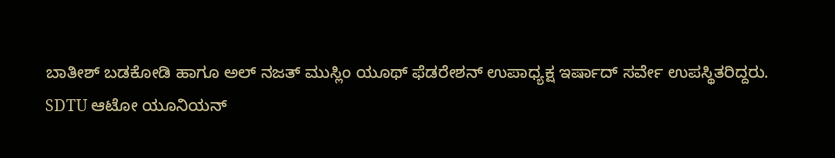ಬಾತೀಶ್ ಬಡಕೋಡಿ ಹಾಗೂ ಅಲ್ ನಜತ್ ಮುಸ್ಲಿಂ ಯೂಥ್ ಫೆಡರೇಶನ್ ಉಪಾಧ್ಯಕ್ಷ ಇರ್ಷಾದ್ ಸರ್ವೇ ಉಪಸ್ಥಿತರಿದ್ದರು.
SDTU ಆಟೋ ಯೂನಿಯನ್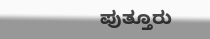ಪುತ್ತೂರು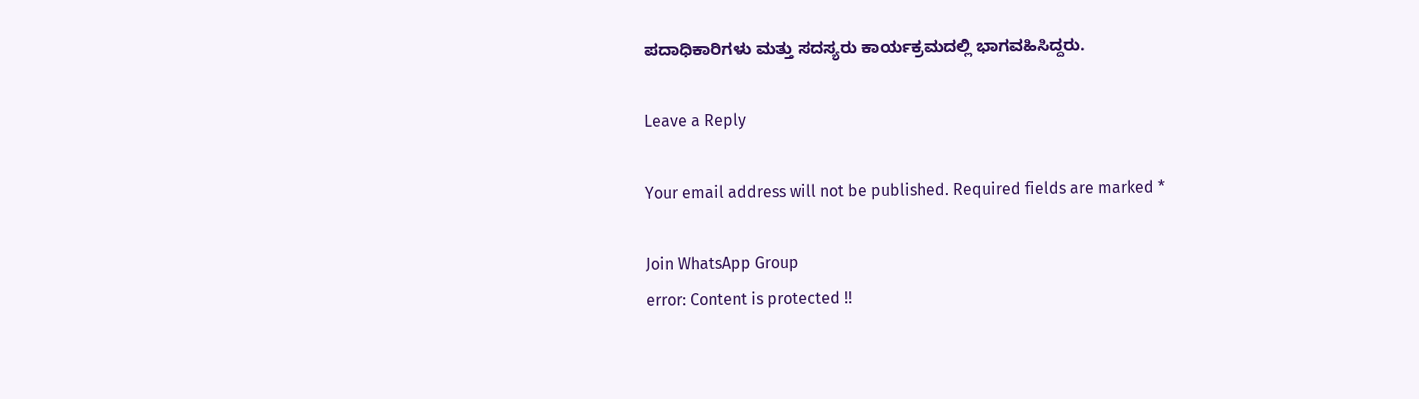ಪದಾಧಿಕಾರಿಗಳು ಮತ್ತು ಸದಸ್ಯರು ಕಾರ್ಯಕ್ರಮದಲ್ಲಿ ಭಾಗವಹಿಸಿದ್ದರು.

Leave a Reply

Your email address will not be published. Required fields are marked *

Join WhatsApp Group
error: Content is protected !!